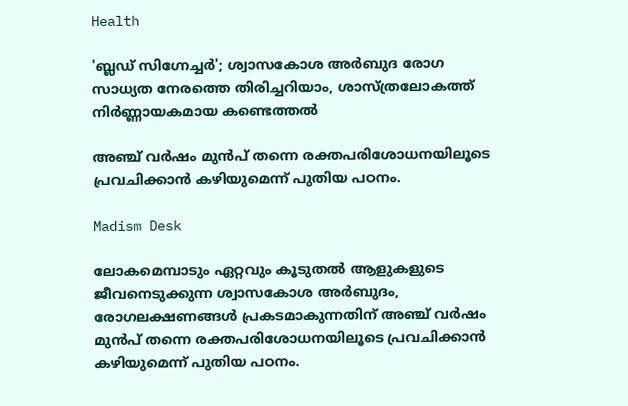Health

'ബ്ലഡ് സിഗ്നേച്ചർ'; ശ്വാസകോശ അർബുദ രോഗ സാധ്യത നേരത്തെ തിരിച്ചറിയാം, ശാസ്ത്രലോകത്ത് നിർണ്ണായകമായ കണ്ടെത്തൽ

അഞ്ച് വർഷം മുൻപ് തന്നെ രക്തപരിശോധനയിലൂടെ പ്രവചിക്കാൻ കഴിയുമെന്ന് പുതിയ പഠനം.

Madism Desk

ലോകമെമ്പാടും ഏറ്റവും കൂടുതൽ ആളുകളുടെ ജീവനെടുക്കുന്ന ശ്വാസകോശ അർബുദം, രോഗലക്ഷണങ്ങൾ പ്രകടമാകുന്നതിന് അഞ്ച് വർഷം മുൻപ് തന്നെ രക്തപരിശോധനയിലൂടെ പ്രവചിക്കാൻ കഴിയുമെന്ന് പുതിയ പഠനം.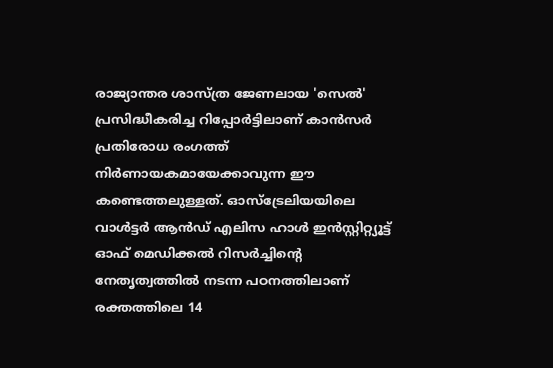രാജ്യാന്തര ശാസ്ത്ര ജേണലായ 'സെൽ' പ്രസിദ്ധീകരിച്ച റിപ്പോർട്ടിലാണ് കാൻസർ പ്രതിരോധ രംഗത്ത് നിർണായകമായേക്കാവുന്ന ഈ കണ്ടെത്തലുള്ളത്. ഓസ്‌ട്രേലിയയിലെ വാൾട്ടർ ആൻഡ് എലിസ ഹാൾ ഇൻസ്റ്റിറ്റ്യൂട്ട് ഓഫ് മെഡിക്കൽ റിസർച്ചിന്റെ നേതൃത്വത്തിൽ നടന്ന പഠനത്തിലാണ് രക്തത്തിലെ 14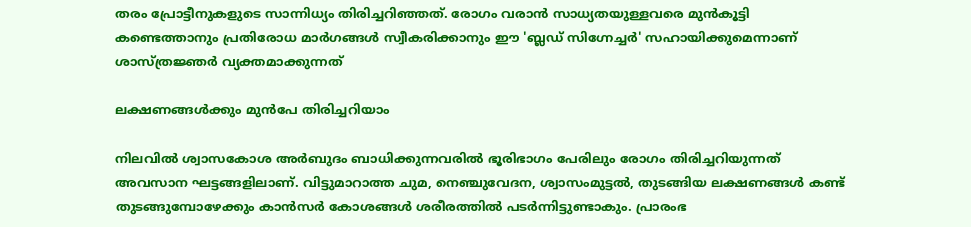തരം പ്രോട്ടീനുകളുടെ സാന്നിധ്യം തിരിച്ചറിഞ്ഞത്. രോഗം വരാൻ സാധ്യതയുള്ളവരെ മുൻകൂട്ടി കണ്ടെത്താനും പ്രതിരോധ മാർഗങ്ങൾ സ്വീകരിക്കാനും ഈ 'ബ്ലഡ് സിഗ്നേച്ചർ' സഹായിക്കുമെന്നാണ് ശാസ്ത്രജ്ഞർ വ്യക്തമാക്കുന്നത്

ലക്ഷണങ്ങൾക്കും മുൻപേ തിരിച്ചറിയാം

നിലവിൽ ശ്വാസകോശ അർബുദം ബാധിക്കുന്നവരിൽ ഭൂരിഭാഗം പേരിലും രോഗം തിരിച്ചറിയുന്നത് അവസാന ഘട്ടങ്ങളിലാണ്. വിട്ടുമാറാത്ത ചുമ, നെഞ്ചുവേദന, ശ്വാസംമുട്ടൽ, തുടങ്ങിയ ലക്ഷണങ്ങൾ കണ്ട് തുടങ്ങുമ്പോഴേക്കും കാൻസർ കോശങ്ങൾ ശരീരത്തിൽ പടർന്നിട്ടുണ്ടാകും. പ്രാരംഭ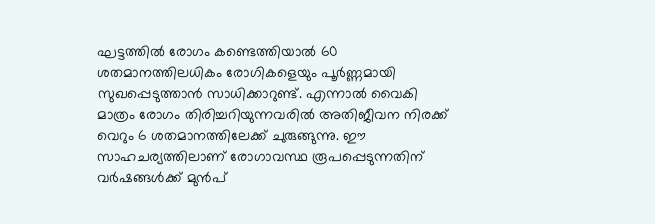ഘട്ടത്തിൽ രോഗം കണ്ടെത്തിയാൽ 60 ശതമാനത്തിലധികം രോഗികളെയും പൂർണ്ണമായി സുഖപ്പെടുത്താൻ സാധിക്കാറുണ്ട്. എന്നാൽ വൈകി മാത്രം രോഗം തിരിച്ചറിയുന്നവരിൽ അതിജീവന നിരക്ക് വെറും 6 ശതമാനത്തിലേക്ക് ചുരുങ്ങുന്നു. ഈ സാഹചര്യത്തിലാണ് രോഗാവസ്ഥ രൂപപ്പെടുന്നതിന് വർഷങ്ങൾക്ക് മുൻപ്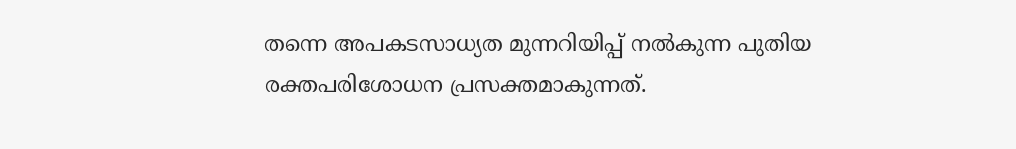തന്നെ അപകടസാധ്യത മുന്നറിയിപ്പ് നൽകുന്ന പുതിയ രക്തപരിശോധന പ്രസക്തമാകുന്നത്.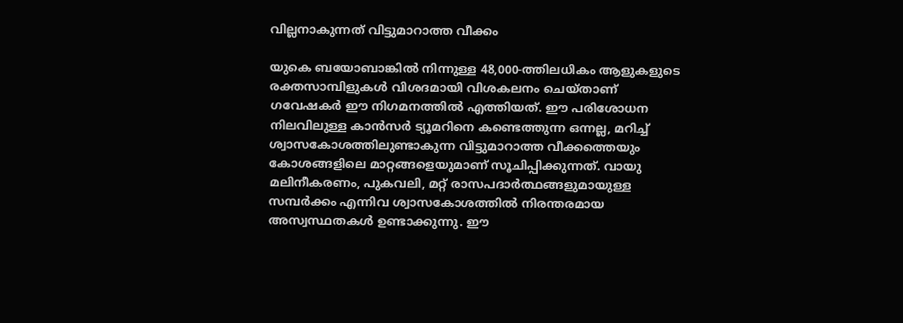വില്ലനാകുന്നത് വിട്ടുമാറാത്ത വീക്കം

യുകെ ബയോബാങ്കിൽ നിന്നുള്ള 48,000-ത്തിലധികം ആളുകളുടെ രക്തസാമ്പിളുകൾ വിശദമായി വിശകലനം ചെയ്താണ് ഗവേഷകർ ഈ നിഗമനത്തിൽ എത്തിയത്. ഈ പരിശോധന നിലവിലുള്ള കാൻസർ ട്യൂമറിനെ കണ്ടെത്തുന്ന ഒന്നല്ല, മറിച്ച് ശ്വാസകോശത്തിലുണ്ടാകുന്ന വിട്ടുമാറാത്ത വീക്കത്തെയും കോശങ്ങളിലെ മാറ്റങ്ങളെയുമാണ് സൂചിപ്പിക്കുന്നത്. വായു മലിനീകരണം, പുകവലി, മറ്റ് രാസപദാർത്ഥങ്ങളുമായുള്ള സമ്പർക്കം എന്നിവ ശ്വാസകോശത്തിൽ നിരന്തരമായ അസ്വസ്ഥതകൾ ഉണ്ടാക്കുന്നു. ഈ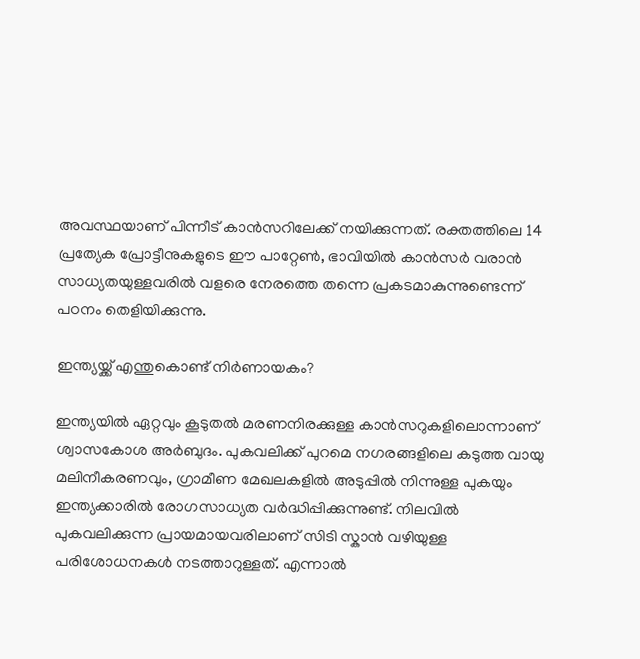അവസ്ഥയാണ് പിന്നീട് കാൻസറിലേക്ക് നയിക്കുന്നത്. രക്തത്തിലെ 14 പ്രത്യേക പ്രോട്ടീനുകളുടെ ഈ പാറ്റേൺ, ഭാവിയിൽ കാൻസർ വരാൻ സാധ്യതയുള്ളവരിൽ വളരെ നേരത്തെ തന്നെ പ്രകടമാകുന്നുണ്ടെന്ന് പഠനം തെളിയിക്കുന്നു.

ഇന്ത്യയ്ക്ക് എന്തുകൊണ്ട് നിർണായകം?

ഇന്ത്യയിൽ ഏറ്റവും കൂടുതൽ മരണനിരക്കുള്ള കാൻസറുകളിലൊന്നാണ് ശ്വാസകോശ അർബുദം. പുകവലിക്ക് പുറമെ നഗരങ്ങളിലെ കടുത്ത വായു മലിനീകരണവും, ഗ്രാമീണ മേഖലകളിൽ അടുപ്പിൽ നിന്നുള്ള പുകയും ഇന്ത്യക്കാരിൽ രോഗസാധ്യത വർദ്ധിപ്പിക്കുന്നുണ്ട്. നിലവിൽ പുകവലിക്കുന്ന പ്രായമായവരിലാണ് സിടി സ്കാൻ വഴിയുള്ള പരിശോധനകൾ നടത്താറുള്ളത്. എന്നാൽ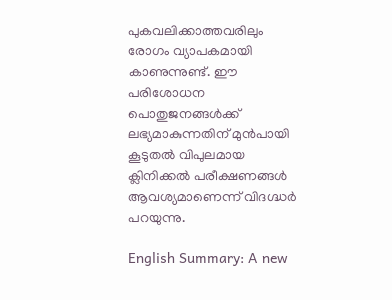പുകവലിക്കാത്തവരിലും രോഗം വ്യാപകമായി കാണുന്നുണ്ട്. ഈ പരിശോധന പൊതുജനങ്ങൾക്ക് ലഭ്യമാകുന്നതിന് മുൻപായി കൂടുതൽ വിപുലമായ ക്ലിനിക്കൽ പരീക്ഷണങ്ങൾ ആവശ്യമാണെന്ന് വിദഗ്ദ്ധർ പറയുന്നു.

English Summary: A new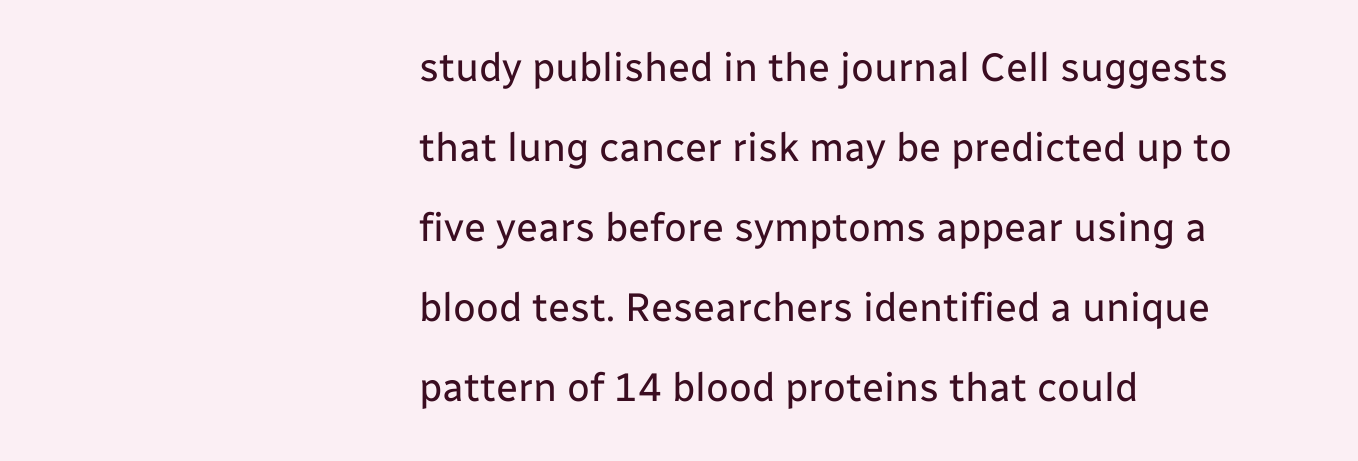study published in the journal Cell suggests that lung cancer risk may be predicted up to five years before symptoms appear using a blood test. Researchers identified a unique pattern of 14 blood proteins that could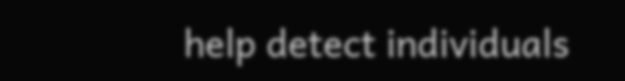help detect individuals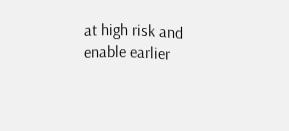at high risk and enable earlier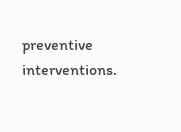preventive interventions.